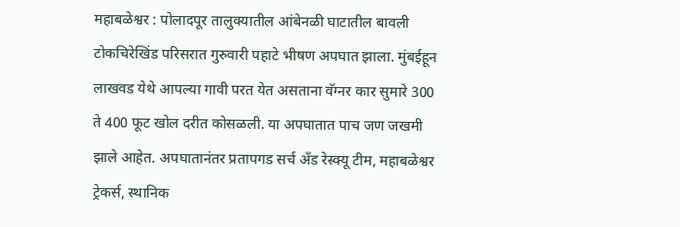महाबळेश्वर : पोलादपूर तालुक्यातील आंबेनळी घाटातील बावली टोकचिरेखिंड परिसरात गुरुवारी पहाटे भीषण अपघात झाला. मुंबईहून लाखवड येथे आपल्या गावी परत येत असताना वॅग्नर कार सुमारे 300 ते 400 फूट खोल दरीत कोसळली. या अपघातात पाच जण जखमी झाले आहेत. अपघातानंतर प्रतापगड सर्च अँड रेस्क्यू टीम, महाबळेश्वर ट्रेकर्स, स्थानिक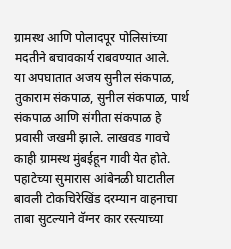ग्रामस्थ आणि पोलादपूर पोलिसांच्या मदतीने बचावकार्य राबवण्यात आले.
या अपघातात अजय सुनील संकपाळ, तुकाराम संकपाळ, सुनील संकपाळ, पार्थ संकपाळ आणि संगीता संकपाळ हे प्रवासी जखमी झाले. लाखवड गावचे काही ग्रामस्थ मुंबईहून गावी येत होते. पहाटेच्या सुमारास आंबेनळी घाटातील बावली टोकचिरेखिंड दरम्यान वाहनाचा ताबा सुटल्याने वॅग्नर कार रस्त्याच्या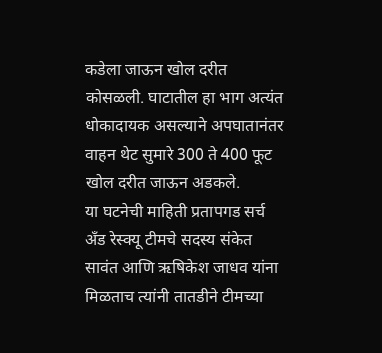कडेला जाऊन खोल दरीत कोसळली. घाटातील हा भाग अत्यंत धोकादायक असल्याने अपघातानंतर वाहन थेट सुमारे 300 ते 400 फूट खोल दरीत जाऊन अडकले.
या घटनेची माहिती प्रतापगड सर्च अँड रेस्क्यू टीमचे सदस्य संकेत सावंत आणि ऋषिकेश जाधव यांना मिळताच त्यांनी तातडीने टीमच्या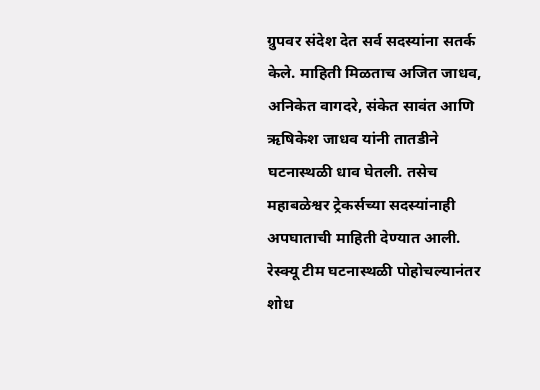ग्रुपवर संदेश देत सर्व सदस्यांना सतर्क केले. माहिती मिळताच अजित जाधव, अनिकेत वागदरे, संकेत सावंत आणि ऋषिकेश जाधव यांनी तातडीने घटनास्थळी धाव घेतली. तसेच महाबळेश्वर ट्रेकर्सच्या सदस्यांनाही अपघाताची माहिती देण्यात आली. रेस्क्यू टीम घटनास्थळी पोहोचल्यानंतर शोध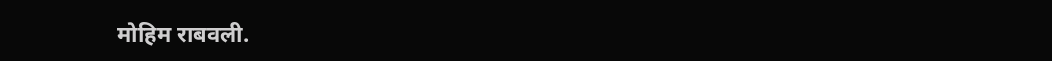मोहिम राबवली.